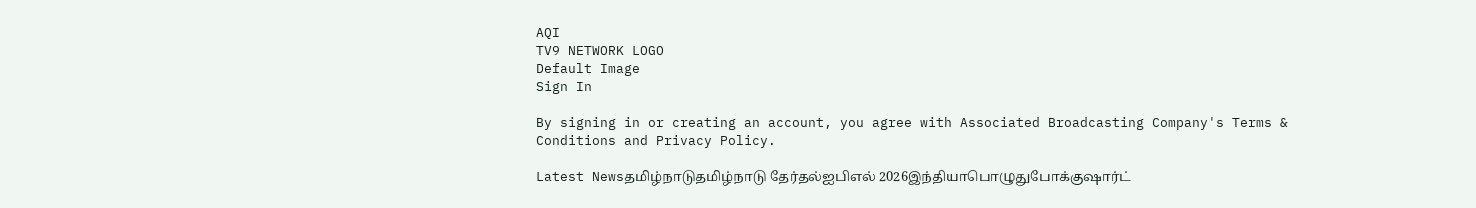AQI
TV9 NETWORK LOGO
Default Image
Sign In

By signing in or creating an account, you agree with Associated Broadcasting Company's Terms & Conditions and Privacy Policy.

Latest Newsதமிழ்நாடுதமிழ்நாடு தேர்தல்ஐபிஎல் 2026இந்தியாபொழுதுபோக்குஷார்ட்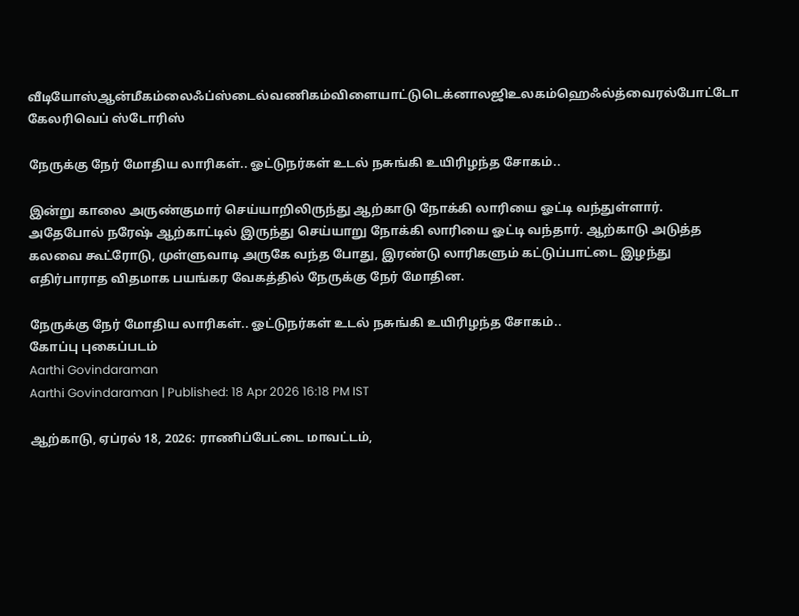வீடியோஸ்ஆன்மீகம்லைஃப்ஸ்டைல்வணிகம்விளையாட்டுடெக்னாலஜிஉலகம்ஹெஃல்த்வைரல்போட்டோ கேலரிவெப் ஸ்டோரிஸ்

நேருக்கு நேர் மோதிய லாரிகள்.. ஓட்டுநர்கள் உடல் நசுங்கி உயிரிழந்த சோகம்..

இன்று காலை அருண்குமார் செய்யாறிலிருந்து ஆற்காடு நோக்கி லாரியை ஓட்டி வந்துள்ளார். அதேபோல் நரேஷ் ஆற்காட்டில் இருந்து செய்யாறு நோக்கி லாரியை ஓட்டி வந்தார். ஆற்காடு அடுத்த கலவை கூட்ரோடு, முள்ளுவாடி அருகே வந்த போது, இரண்டு லாரிகளும் கட்டுப்பாட்டை இழந்து எதிர்பாராத விதமாக பயங்கர வேகத்தில் நேருக்கு நேர் மோதின.

நேருக்கு நேர் மோதிய லாரிகள்.. ஓட்டுநர்கள் உடல் நசுங்கி உயிரிழந்த சோகம்..
கோப்பு புகைப்படம்
Aarthi Govindaraman
Aarthi Govindaraman | Published: 18 Apr 2026 16:18 PM IST

ஆற்காடு, ஏப்ரல் 18, 2026: ராணிப்பேட்டை மாவட்டம்,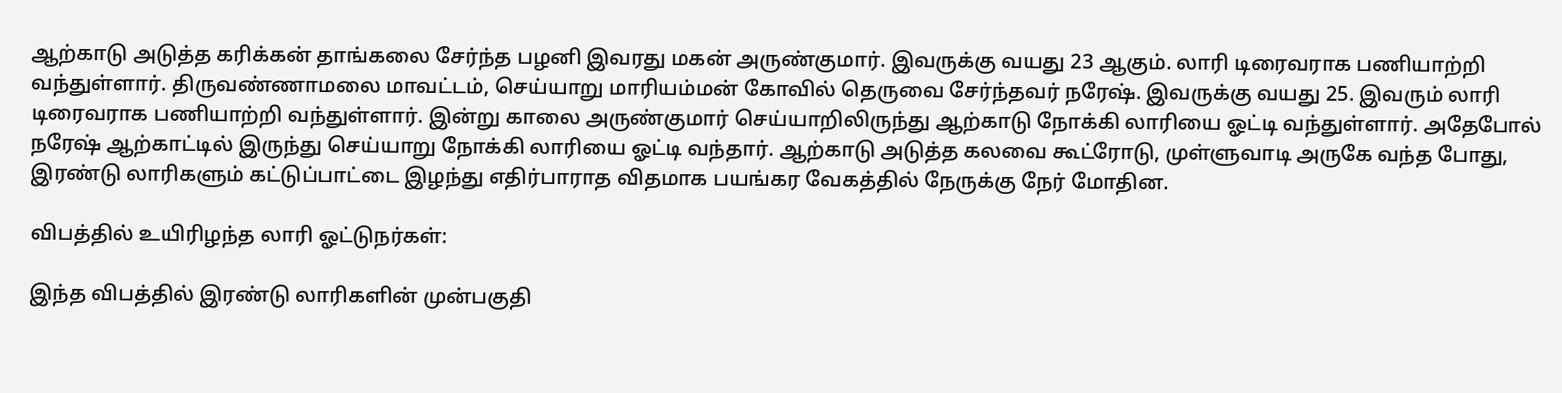ஆற்காடு அடுத்த கரிக்கன் தாங்கலை சேர்ந்த பழனி இவரது மகன் அருண்குமார். இவருக்கு வயது 23 ஆகும். லாரி டிரைவராக பணியாற்றி வந்துள்ளார். திருவண்ணாமலை மாவட்டம், செய்யாறு மாரியம்மன் கோவில் தெருவை சேர்ந்தவர் நரேஷ். இவருக்கு வயது 25. இவரும் லாரி டிரைவராக பணியாற்றி வந்துள்ளார். இன்று காலை அருண்குமார் செய்யாறிலிருந்து ஆற்காடு நோக்கி லாரியை ஓட்டி வந்துள்ளார். அதேபோல் நரேஷ் ஆற்காட்டில் இருந்து செய்யாறு நோக்கி லாரியை ஓட்டி வந்தார். ஆற்காடு அடுத்த கலவை கூட்ரோடு, முள்ளுவாடி அருகே வந்த போது, இரண்டு லாரிகளும் கட்டுப்பாட்டை இழந்து எதிர்பாராத விதமாக பயங்கர வேகத்தில் நேருக்கு நேர் மோதின.

விபத்தில் உயிரிழந்த லாரி ஓட்டுநர்கள்:

இந்த விபத்தில் இரண்டு லாரிகளின் முன்பகுதி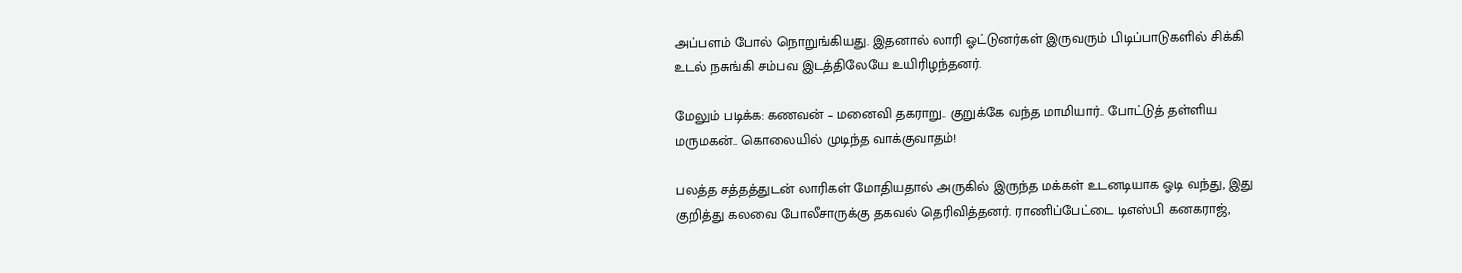அப்பளம் போல் நொறுங்கியது. இதனால் லாரி ஓட்டுனர்கள் இருவரும் பிடிப்பாடுகளில் சிக்கி உடல் நசுங்கி சம்பவ இடத்திலேயே உயிரிழந்தனர்.

மேலும் படிக்க: கணவன் – மனைவி தகராறு.. குறுக்கே வந்த மாமியார்.. போட்டுத் தள்ளிய மருமகன்.. கொலையில் முடிந்த வாக்குவாதம்!

பலத்த சத்தத்துடன் லாரிகள் மோதியதால் அருகில் இருந்த மக்கள் உடனடியாக ஓடி வந்து, இது குறித்து கலவை போலீசாருக்கு தகவல் தெரிவித்தனர். ராணிப்பேட்டை டிஎஸ்பி கனகராஜ்,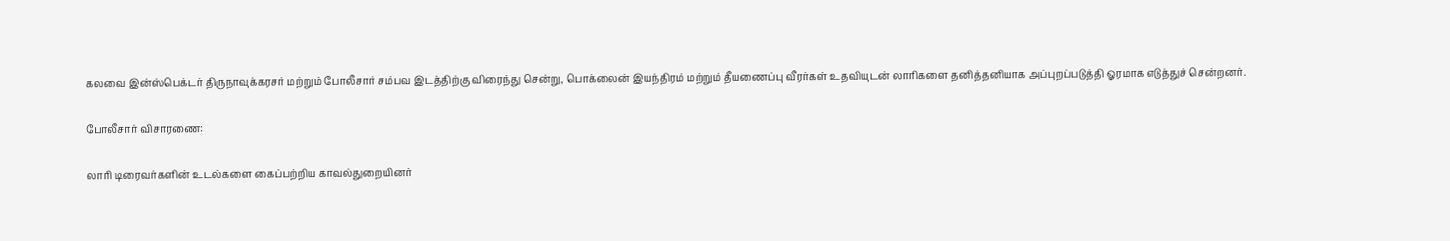கலவை இன்ஸ்பெக்டர் திருநாவுக்கரசர் மற்றும் போலீசார் சம்பவ இடத்திற்கு விரைந்து சென்று, பொக்லைன் இயந்திரம் மற்றும் தீயணைப்பு வீரர்கள் உதவியுடன் லாரிகளை தனித்தனியாக அப்புறப்படுத்தி ஓரமாக எடுத்துச் சென்றனர்.

போலீசார் விசாரணை:

லாரி டிரைவர்களின் உடல்களை கைப்பற்றிய காவல்துறையினர்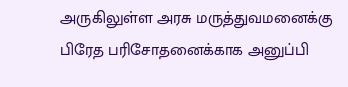அருகிலுள்ள அரசு மருத்துவமனைக்கு பிரேத பரிசோதனைக்காக அனுப்பி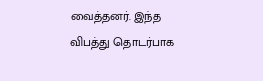வைத்தனர். இந்த விபத்து தொடர்பாக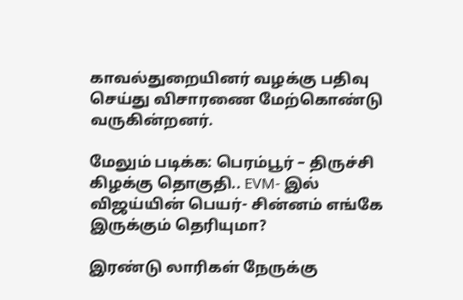காவல்துறையினர் வழக்கு பதிவு செய்து விசாரணை மேற்கொண்டு வருகின்றனர்.

மேலும் படிக்க: பெரம்பூர் – திருச்சி கிழக்கு தொகுதி.. EVM- இல் விஜய்யின் பெயர்- சின்னம் எங்கே இருக்கும் தெரியுமா?

இரண்டு லாரிகள் நேருக்கு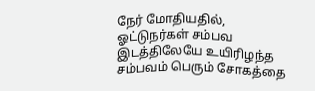நேர் மோதியதில், ஓட்டுநர்கள் சம்பவ இடத்திலேயே உயிரிழந்த சம்பவம் பெரும் சோகத்தை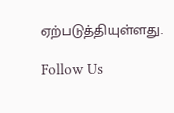ஏற்படுத்தியுள்ளது.

Follow Us